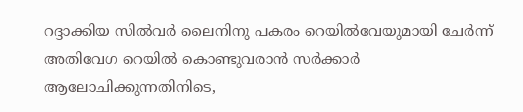റദ്ദാക്കിയ സിൽവർ ലൈനിനു പകരം റെയിൽവേയുമായി ചേർന്ന് അതിവേഗ റെയിൽ കൊണ്ടുവരാൻ സർക്കാർ ആലോചിക്കുന്നതിനിടെ,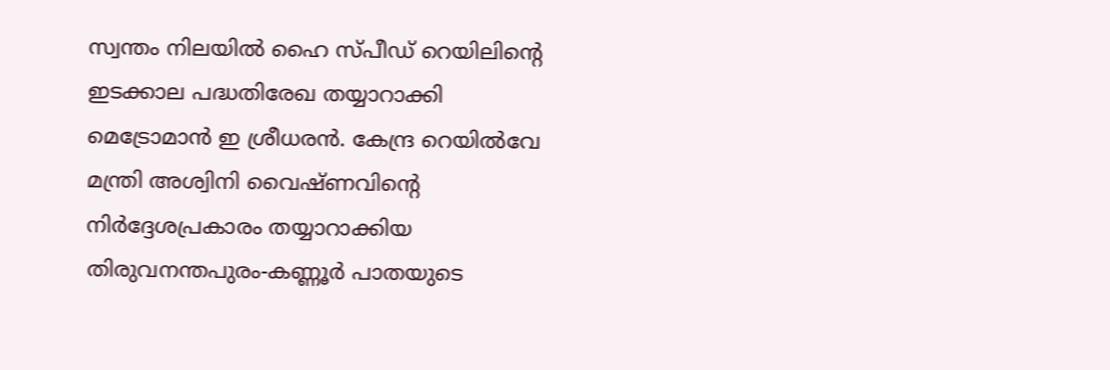സ്വന്തം നിലയിൽ ഹൈ സ്പീഡ് റെയിലിന്റെ ഇടക്കാല പദ്ധതിരേഖ തയ്യാറാക്കി മെട്രോമാൻ ഇ ശ്രീധരൻ. കേന്ദ്ര റെയിൽവേ മന്ത്രി അശ്വിനി വൈഷ്ണവിന്റെ നിർദ്ദേശപ്രകാരം തയ്യാറാക്കിയ തിരുവനന്തപുരം-കണ്ണൂർ പാതയുടെ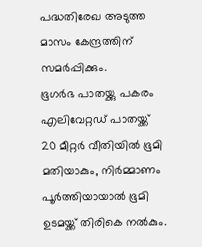പദ്ധതിരേഖ അടുത്ത മാസം കേന്ദ്രത്തിന് സമർപ്പിക്കും.
ഭൂഗർഭ പാതയ്ക്കു പകരം എലിവേറ്റഡ് പാതയ്ക്ക് 20 മീറ്റർ വീതിയിൽ ഭൂമി മതിയാകും, നിർമ്മാണം പൂർത്തിയായാൽ ഭൂമി ഉടമയ്ക്ക് തിരികെ നൽകും.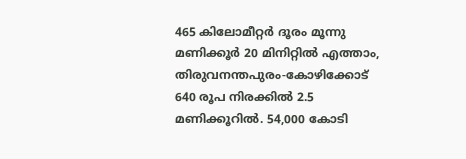465 കിലോമീറ്റർ ദൂരം മൂന്നു മണിക്കൂർ 20 മിനിറ്റിൽ എത്താം, തിരുവനന്തപുരം-കോഴിക്കോട് 640 രൂപ നിരക്കിൽ 2.5 മണിക്കൂറിൽ. 54,000 കോടി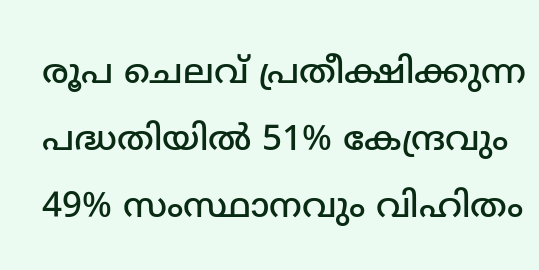രൂപ ചെലവ് പ്രതീക്ഷിക്കുന്ന പദ്ധതിയിൽ 51% കേന്ദ്രവും 49% സംസ്ഥാനവും വിഹിതം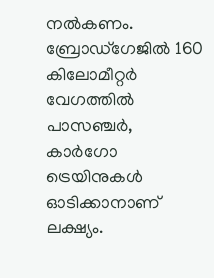നൽകണം. ബ്രോഡ്ഗേജിൽ 160 കിലോമീറ്റർ വേഗത്തിൽ പാസഞ്ചർ, കാർഗോ ട്രെയിനുകൾ ഓടിക്കാനാണ് ലക്ഷ്യം.